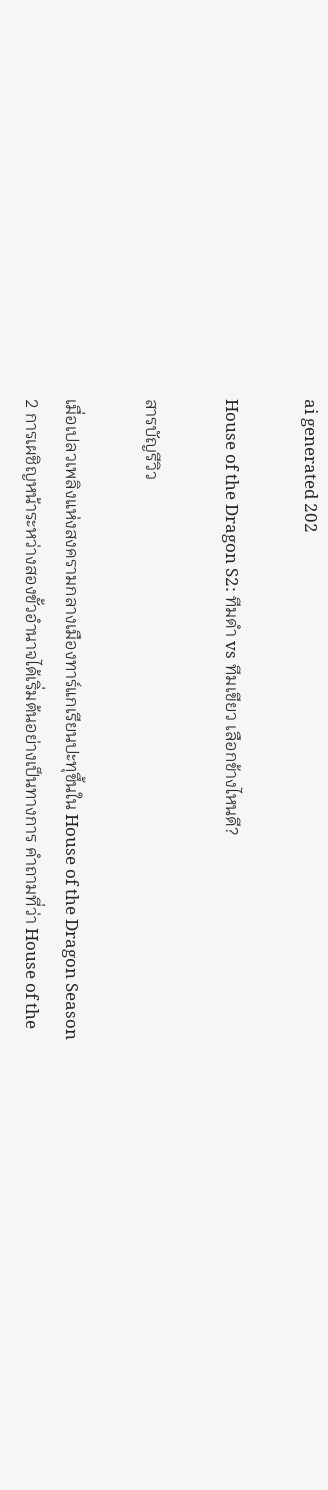ai generated 202

House of the Dragon S2: ทีมดำ vs ทีมเขียว เลือกข้างไหนดี?

สารบัญรีวิว

เมื่อเปลวเพลิงแห่งสงครามกลางเมืองทาร์แกเรียนปะทุขึ้นใน House of the Dragon Season 2 การเผชิญหน้าระหว่างสองขั้วอำนาจได้เริ่มต้นอย่างเป็นทางการ คำถามที่ว่า House of the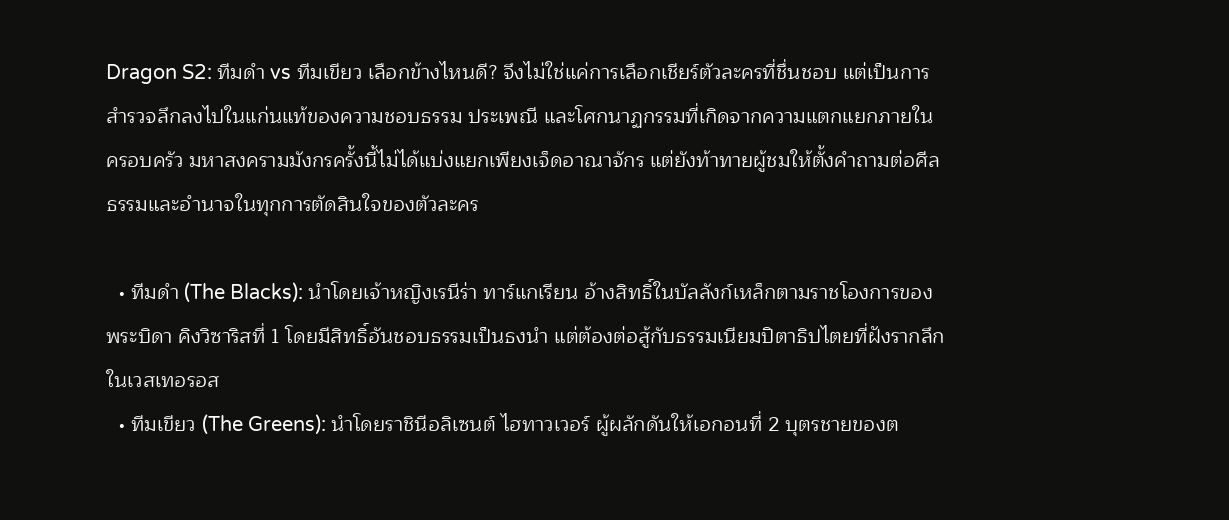Dragon S2: ทีมดำ vs ทีมเขียว เลือกข้างไหนดี? จึงไม่ใช่แค่การเลือกเชียร์ตัวละครที่ชื่นชอบ แต่เป็นการสำรวจลึกลงไปในแก่นแท้ของความชอบธรรม ประเพณี และโศกนาฏกรรมที่เกิดจากความแตกแยกภายในครอบครัว มหาสงครามมังกรครั้งนี้ไม่ได้แบ่งแยกเพียงเจ็ดอาณาจักร แต่ยังท้าทายผู้ชมให้ตั้งคำถามต่อศีลธรรมและอำนาจในทุกการตัดสินใจของตัวละคร

  • ทีมดำ (The Blacks): นำโดยเจ้าหญิงเรนีร่า ทาร์แกเรียน อ้างสิทธิ์ในบัลลังก์เหล็กตามราชโองการของพระบิดา คิงวิซาริสที่ 1 โดยมีสิทธิ์อันชอบธรรมเป็นธงนำ แต่ต้องต่อสู้กับธรรมเนียมปิตาธิปไตยที่ฝังรากลึกในเวสเทอรอส
  • ทีมเขียว (The Greens): นำโดยราชินีอลิเซนต์ ไฮทาวเวอร์ ผู้ผลักดันให้เอกอนที่ 2 บุตรชายของต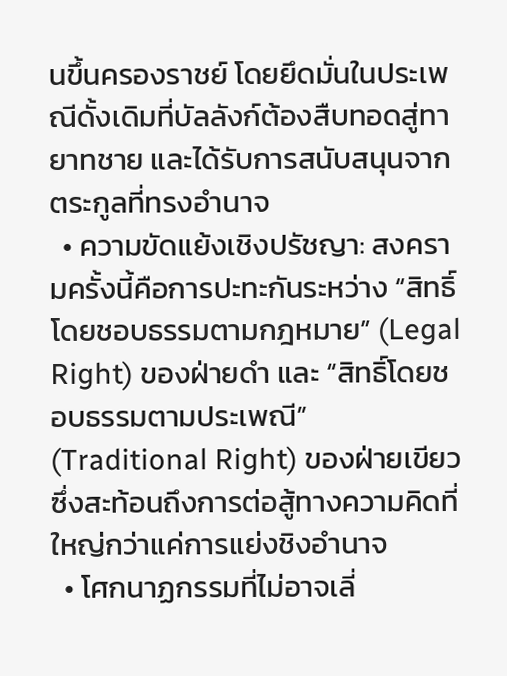นขึ้นครองราชย์ โดยยึดมั่นในประเพณีดั้งเดิมที่บัลลังก์ต้องสืบทอดสู่ทายาทชาย และได้รับการสนับสนุนจากตระกูลที่ทรงอำนาจ
  • ความขัดแย้งเชิงปรัชญา: สงครามครั้งนี้คือการปะทะกันระหว่าง “สิทธิ์โดยชอบธรรมตามกฎหมาย” (Legal Right) ของฝ่ายดำ และ “สิทธิ์โดยชอบธรรมตามประเพณี” (Traditional Right) ของฝ่ายเขียว ซึ่งสะท้อนถึงการต่อสู้ทางความคิดที่ใหญ่กว่าแค่การแย่งชิงอำนาจ
  • โศกนาฏกรรมที่ไม่อาจเลี่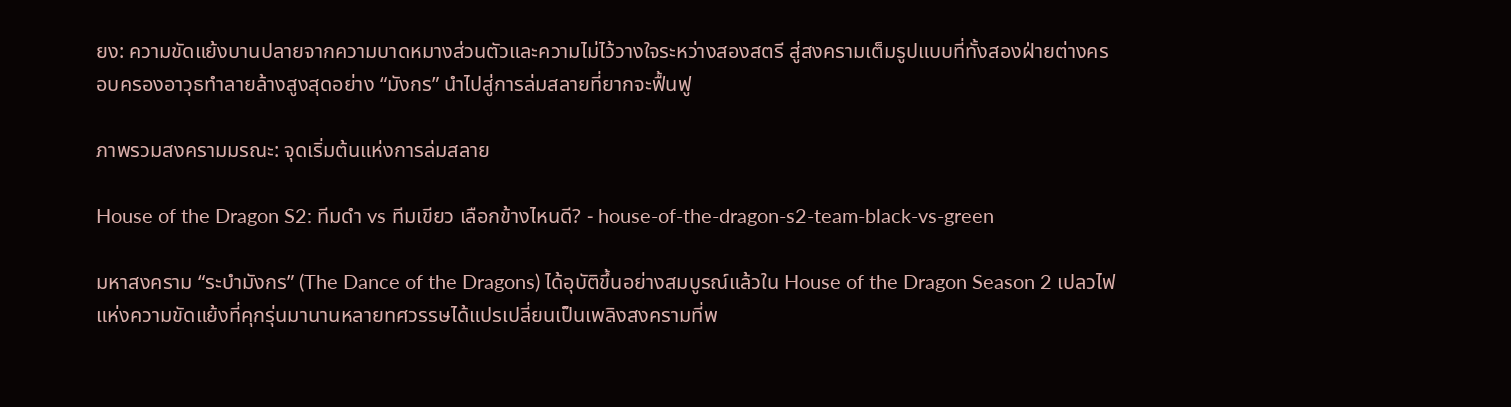ยง: ความขัดแย้งบานปลายจากความบาดหมางส่วนตัวและความไม่ไว้วางใจระหว่างสองสตรี สู่สงครามเต็มรูปแบบที่ทั้งสองฝ่ายต่างครอบครองอาวุธทำลายล้างสูงสุดอย่าง “มังกร” นำไปสู่การล่มสลายที่ยากจะฟื้นฟู

ภาพรวมสงครามมรณะ: จุดเริ่มต้นแห่งการล่มสลาย

House of the Dragon S2: ทีมดำ vs ทีมเขียว เลือกข้างไหนดี? - house-of-the-dragon-s2-team-black-vs-green

มหาสงคราม “ระบำมังกร” (The Dance of the Dragons) ได้อุบัติขึ้นอย่างสมบูรณ์แล้วใน House of the Dragon Season 2 เปลวไฟแห่งความขัดแย้งที่คุกรุ่นมานานหลายทศวรรษได้แปรเปลี่ยนเป็นเพลิงสงครามที่พ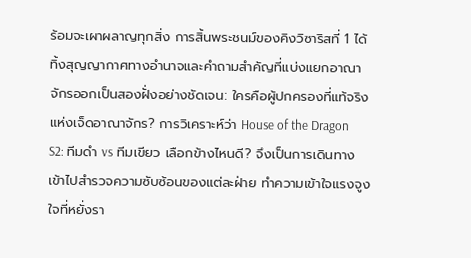ร้อมจะเผาผลาญทุกสิ่ง การสิ้นพระชนม์ของคิงวิซาริสที่ 1 ได้ทิ้งสุญญากาศทางอำนาจและคำถามสำคัญที่แบ่งแยกอาณาจักรออกเป็นสองฝั่งอย่างชัดเจน: ใครคือผู้ปกครองที่แท้จริงแห่งเจ็ดอาณาจักร? การวิเคราะห์ว่า House of the Dragon S2: ทีมดำ vs ทีมเขียว เลือกข้างไหนดี? จึงเป็นการเดินทางเข้าไปสำรวจความซับซ้อนของแต่ละฝ่าย ทำความเข้าใจแรงจูงใจที่หยั่งรา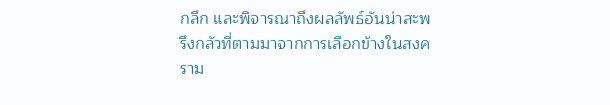กลึก และพิจารณาถึงผลลัพธ์อันน่าสะพรึงกลัวที่ตามมาจากการเลือกข้างในสงคราม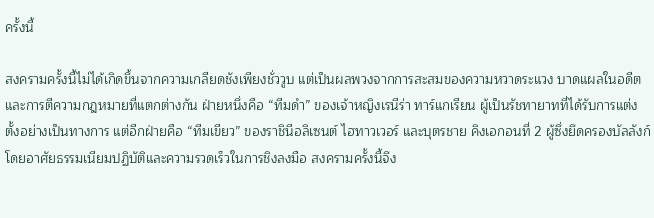ครั้งนี้

สงครามครั้งนี้ไม่ได้เกิดขึ้นจากความเกลียดชังเพียงชั่ววูบ แต่เป็นผลพวงจากการสะสมของความหวาดระแวง บาดแผลในอดีต และการตีความกฎหมายที่แตกต่างกัน ฝ่ายหนึ่งคือ “ทีมดำ” ของเจ้าหญิงเรนีร่า ทาร์แกเรียน ผู้เป็นรัชทายาทที่ได้รับการแต่งตั้งอย่างเป็นทางการ แต่อีกฝ่ายคือ “ทีมเขียว” ของราชินีอลิเซนต์ ไฮทาวเวอร์ และบุตรชาย คิงเอกอนที่ 2 ผู้ซึ่งยึดครองบัลลังก์โดยอาศัยธรรมเนียมปฏิบัติและความรวดเร็วในการชิงลงมือ สงครามครั้งนี้จึง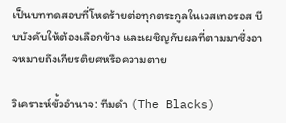เป็นบททดสอบที่โหดร้ายต่อทุกตระกูลในเวสเทอรอส บีบบังคับให้ต้องเลือกข้าง และเผชิญกับผลที่ตามมาซึ่งอาจหมายถึงเกียรติยศหรือความตาย

วิเคราะห์ขั้วอำนาจ: ทีมดำ (The Blacks)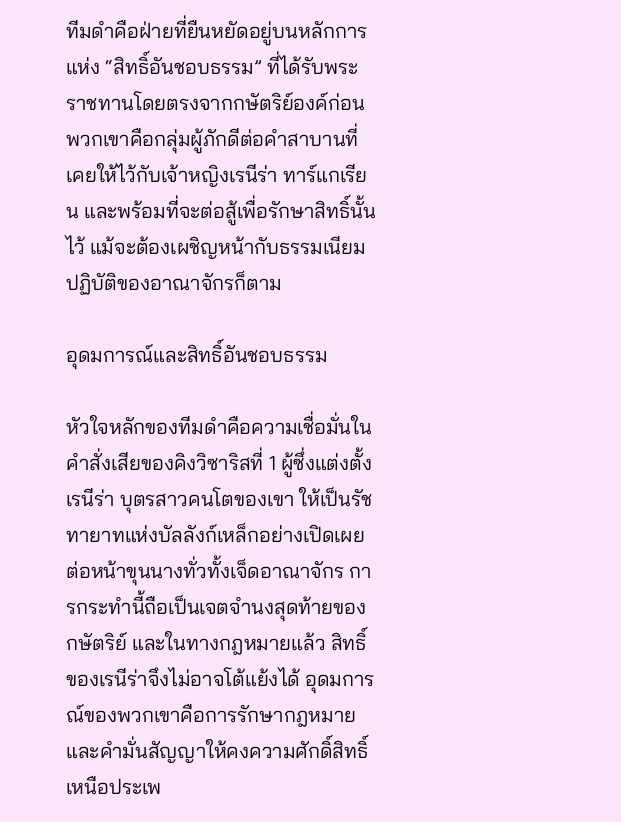ทีมดำคือฝ่ายที่ยืนหยัดอยู่บนหลักการแห่ง “สิทธิ์อันชอบธรรม” ที่ได้รับพระราชทานโดยตรงจากกษัตริย์องค์ก่อน พวกเขาคือกลุ่มผู้ภักดีต่อคำสาบานที่เคยให้ไว้กับเจ้าหญิงเรนีร่า ทาร์แกเรียน และพร้อมที่จะต่อสู้เพื่อรักษาสิทธิ์นั้นไว้ แม้จะต้องเผชิญหน้ากับธรรมเนียมปฏิบัติของอาณาจักรก็ตาม

อุดมการณ์และสิทธิ์อันชอบธรรม

หัวใจหลักของทีมดำคือความเชื่อมั่นในคำสั่งเสียของคิงวิซาริสที่ 1 ผู้ซึ่งแต่งตั้งเรนีร่า บุตรสาวคนโตของเขา ให้เป็นรัชทายาทแห่งบัลลังก์เหล็กอย่างเปิดเผยต่อหน้าขุนนางทั่วทั้งเจ็ดอาณาจักร การกระทำนี้ถือเป็นเจตจำนงสุดท้ายของกษัตริย์ และในทางกฎหมายแล้ว สิทธิ์ของเรนีร่าจึงไม่อาจโต้แย้งได้ อุดมการณ์ของพวกเขาคือการรักษากฎหมายและคำมั่นสัญญาให้คงความศักดิ์สิทธิ์เหนือประเพ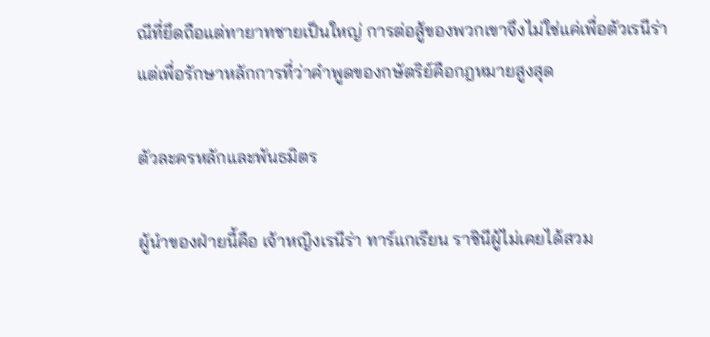ณีที่ยึดถือแต่ทายาทชายเป็นใหญ่ การต่อสู้ของพวกเขาจึงไม่ใช่แค่เพื่อตัวเรนีร่า แต่เพื่อรักษาหลักการที่ว่าคำพูดของกษัตริย์คือกฎหมายสูงสุด

ตัวละครหลักและพันธมิตร

ผู้นำของฝ่ายนี้คือ เจ้าหญิงเรนีร่า ทาร์แกเรียน ราชินีผู้ไม่เคยได้สวม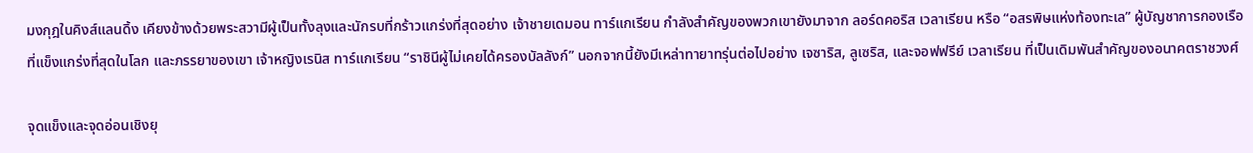มงกุฎในคิงส์แลนดิ้ง เคียงข้างด้วยพระสวามีผู้เป็นทั้งลุงและนักรบที่กร้าวแกร่งที่สุดอย่าง เจ้าชายเดมอน ทาร์แกเรียน กำลังสำคัญของพวกเขายังมาจาก ลอร์ดคอริส เวลาเรียน หรือ “อสรพิษแห่งท้องทะเล” ผู้บัญชาการกองเรือที่แข็งแกร่งที่สุดในโลก และภรรยาของเขา เจ้าหญิงเรนิส ทาร์แกเรียน “ราชินีผู้ไม่เคยได้ครองบัลลังก์” นอกจากนี้ยังมีเหล่าทายาทรุ่นต่อไปอย่าง เจซาริส, ลูเซริส, และจอฟฟรีย์ เวลาเรียน ที่เป็นเดิมพันสำคัญของอนาคตราชวงศ์

จุดแข็งและจุดอ่อนเชิงยุ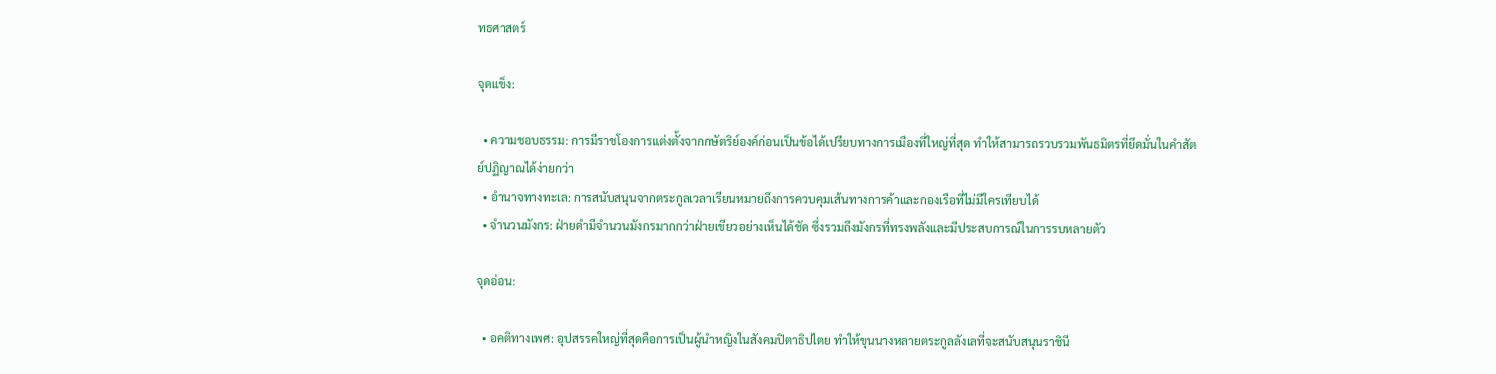ทธศาสตร์

จุดแข็ง:

  • ความชอบธรรม: การมีราชโองการแต่งตั้งจากกษัตริย์องค์ก่อนเป็นข้อได้เปรียบทางการเมืองที่ใหญ่ที่สุด ทำให้สามารถรวบรวมพันธมิตรที่ยึดมั่นในคำสัตย์ปฏิญาณได้ง่ายกว่า
  • อำนาจทางทะเล: การสนับสนุนจากตระกูลเวลาเรียนหมายถึงการควบคุมเส้นทางการค้าและกองเรือที่ไม่มีใครเทียบได้
  • จำนวนมังกร: ฝ่ายดำมีจำนวนมังกรมากกว่าฝ่ายเขียวอย่างเห็นได้ชัด ซึ่งรวมถึงมังกรที่ทรงพลังและมีประสบการณ์ในการรบหลายตัว

จุดอ่อน:

  • อคติทางเพศ: อุปสรรคใหญ่ที่สุดคือการเป็นผู้นำหญิงในสังคมปิตาธิปไตย ทำให้ขุนนางหลายตระกูลลังเลที่จะสนับสนุนราชินี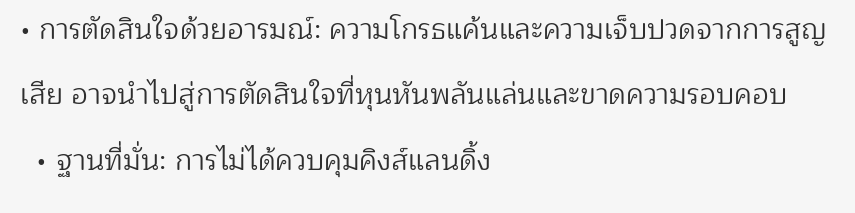• การตัดสินใจด้วยอารมณ์: ความโกรธแค้นและความเจ็บปวดจากการสูญเสีย อาจนำไปสู่การตัดสินใจที่หุนหันพลันแล่นและขาดความรอบคอบ
  • ฐานที่มั่น: การไม่ได้ควบคุมคิงส์แลนดิ้ง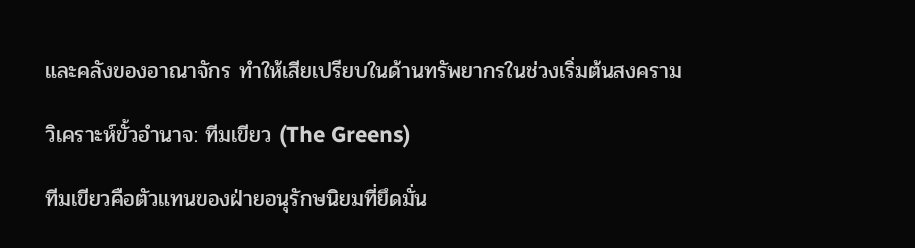และคลังของอาณาจักร ทำให้เสียเปรียบในด้านทรัพยากรในช่วงเริ่มต้นสงคราม

วิเคราะห์ขั้วอำนาจ: ทีมเขียว (The Greens)

ทีมเขียวคือตัวแทนของฝ่ายอนุรักษนิยมที่ยึดมั่น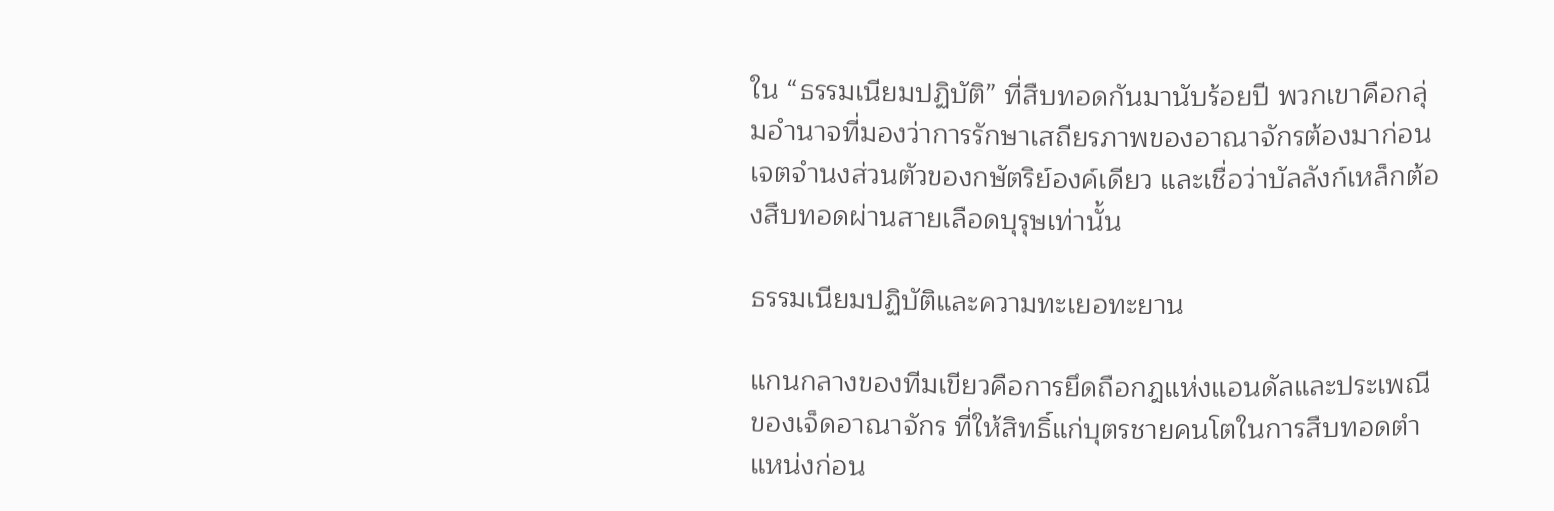ใน “ธรรมเนียมปฏิบัติ” ที่สืบทอดกันมานับร้อยปี พวกเขาคือกลุ่มอำนาจที่มองว่าการรักษาเสถียรภาพของอาณาจักรต้องมาก่อนเจตจำนงส่วนตัวของกษัตริย์องค์เดียว และเชื่อว่าบัลลังก์เหล็กต้องสืบทอดผ่านสายเลือดบุรุษเท่านั้น

ธรรมเนียมปฏิบัติและความทะเยอทะยาน

แกนกลางของทีมเขียวคือการยึดถือกฎแห่งแอนดัลและประเพณีของเจ็ดอาณาจักร ที่ให้สิทธิ์แก่บุตรชายคนโตในการสืบทอดตำแหน่งก่อน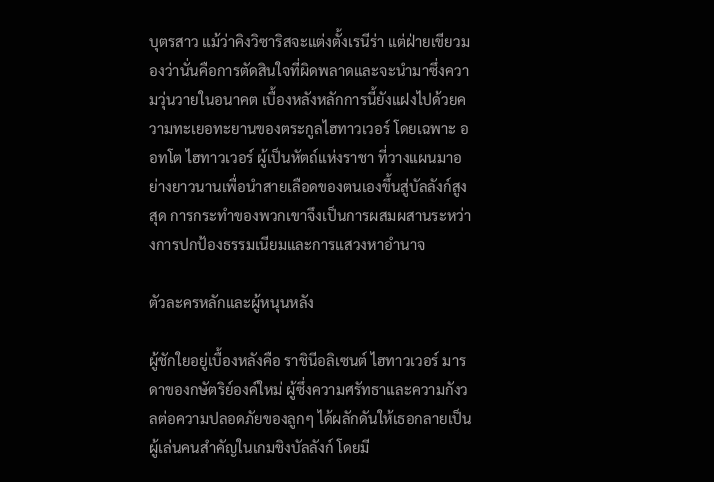บุตรสาว แม้ว่าคิงวิซาริสจะแต่งตั้งเรนีร่า แต่ฝ่ายเขียวมองว่านั่นคือการตัดสินใจที่ผิดพลาดและจะนำมาซึ่งความวุ่นวายในอนาคต เบื้องหลังหลักการนี้ยังแฝงไปด้วยความทะเยอทะยานของตระกูลไฮทาวเวอร์ โดยเฉพาะ ออทโต ไฮทาวเวอร์ ผู้เป็นหัตถ์แห่งราชา ที่วางแผนมาอย่างยาวนานเพื่อนำสายเลือดของตนเองขึ้นสู่บัลลังก์สูงสุด การกระทำของพวกเขาจึงเป็นการผสมผสานระหว่างการปกป้องธรรมเนียมและการแสวงหาอำนาจ

ตัวละครหลักและผู้หนุนหลัง

ผู้ชักใยอยู่เบื้องหลังคือ ราชินีอลิเซนต์ ไฮทาวเวอร์ มารดาของกษัตริย์องค์ใหม่ ผู้ซึ่งความศรัทธาและความกังวลต่อความปลอดภัยของลูกๆ ได้ผลักดันให้เธอกลายเป็นผู้เล่นคนสำคัญในเกมชิงบัลลังก์ โดยมี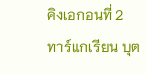คิงเอกอนที่ 2 ทาร์แกเรียน บุต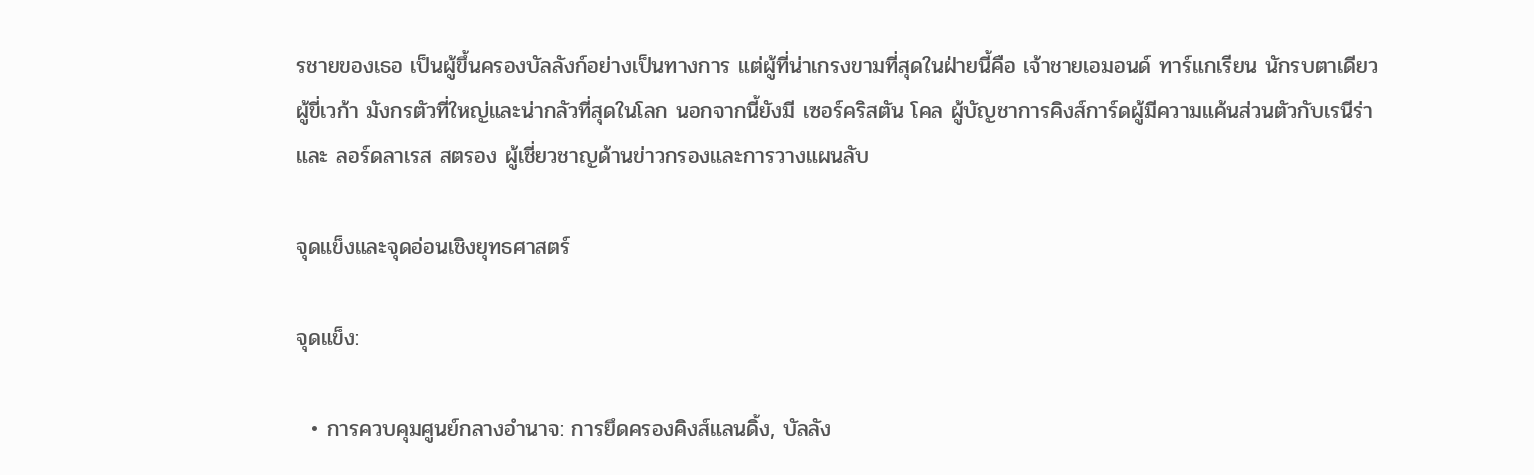รชายของเธอ เป็นผู้ขึ้นครองบัลลังก์อย่างเป็นทางการ แต่ผู้ที่น่าเกรงขามที่สุดในฝ่ายนี้คือ เจ้าชายเอมอนด์ ทาร์แกเรียน นักรบตาเดียวผู้ขี่เวก้า มังกรตัวที่ใหญ่และน่ากลัวที่สุดในโลก นอกจากนี้ยังมี เซอร์คริสตัน โคล ผู้บัญชาการคิงส์การ์ดผู้มีความแค้นส่วนตัวกับเรนีร่า และ ลอร์ดลาเรส สตรอง ผู้เชี่ยวชาญด้านข่าวกรองและการวางแผนลับ

จุดแข็งและจุดอ่อนเชิงยุทธศาสตร์

จุดแข็ง:

  • การควบคุมศูนย์กลางอำนาจ: การยึดครองคิงส์แลนดิ้ง, บัลลัง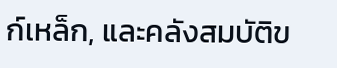ก์เหล็ก, และคลังสมบัติข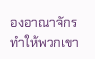องอาณาจักร ทำให้พวกเขา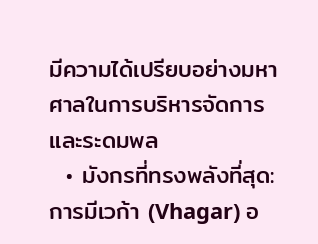มีความได้เปรียบอย่างมหาศาลในการบริหารจัดการและระดมพล
  • มังกรที่ทรงพลังที่สุด: การมีเวก้า (Vhagar) อ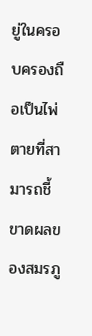ยู่ในครอบครองถือเป็นไพ่ตายที่สามารถชี้ขาดผลของสมรภู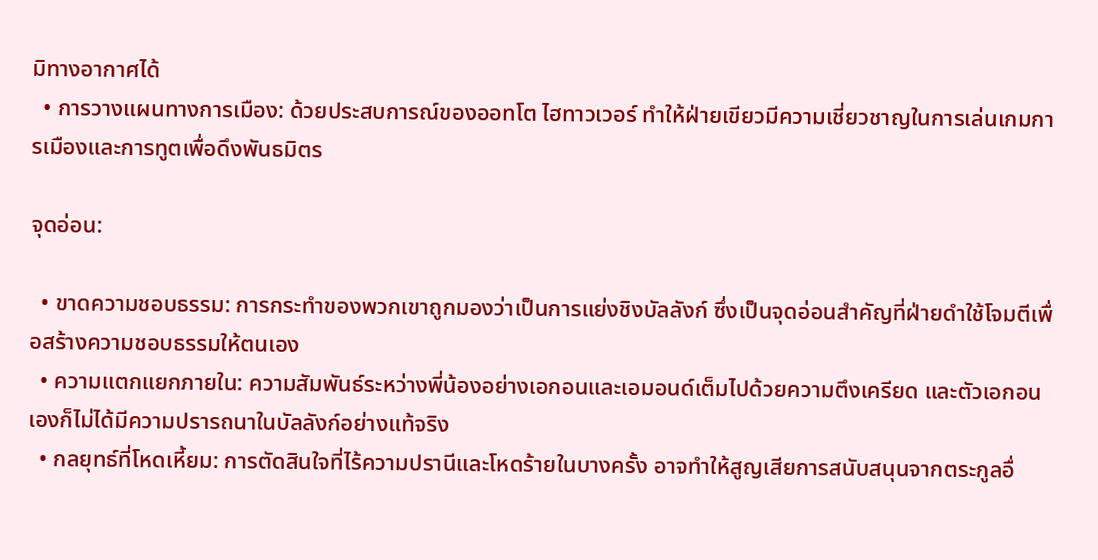มิทางอากาศได้
  • การวางแผนทางการเมือง: ด้วยประสบการณ์ของออทโต ไฮทาวเวอร์ ทำให้ฝ่ายเขียวมีความเชี่ยวชาญในการเล่นเกมการเมืองและการทูตเพื่อดึงพันธมิตร

จุดอ่อน:

  • ขาดความชอบธรรม: การกระทำของพวกเขาถูกมองว่าเป็นการแย่งชิงบัลลังก์ ซึ่งเป็นจุดอ่อนสำคัญที่ฝ่ายดำใช้โจมตีเพื่อสร้างความชอบธรรมให้ตนเอง
  • ความแตกแยกภายใน: ความสัมพันธ์ระหว่างพี่น้องอย่างเอกอนและเอมอนด์เต็มไปด้วยความตึงเครียด และตัวเอกอนเองก็ไม่ได้มีความปรารถนาในบัลลังก์อย่างแท้จริง
  • กลยุทธ์ที่โหดเหี้ยม: การตัดสินใจที่ไร้ความปรานีและโหดร้ายในบางครั้ง อาจทำให้สูญเสียการสนับสนุนจากตระกูลอื่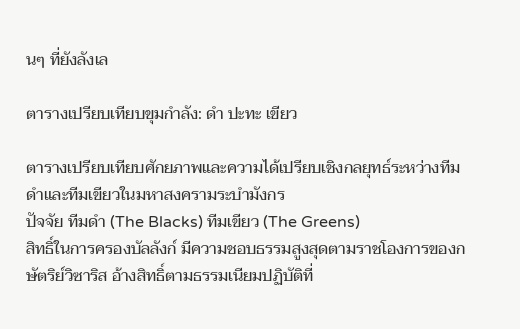นๆ ที่ยังลังเล

ตารางเปรียบเทียบขุมกำลัง: ดำ ปะทะ เขียว

ตารางเปรียบเทียบศักยภาพและความได้เปรียบเชิงกลยุทธ์ระหว่างทีมดำและทีมเขียวในมหาสงครามระบำมังกร
ปัจจัย ทีมดำ (The Blacks) ทีมเขียว (The Greens)
สิทธิ์ในการครองบัลลังก์ มีความชอบธรรมสูงสุดตามราชโองการของกษัตริย์วิซาริส อ้างสิทธิ์ตามธรรมเนียมปฏิบัติที่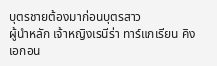บุตรชายต้องมาก่อนบุตรสาว
ผู้นำหลัก เจ้าหญิงเรนีร่า ทาร์แกเรียน คิงเอกอน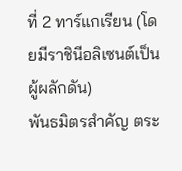ที่ 2 ทาร์แกเรียน (โดยมีราชินีอลิเซนต์เป็นผู้ผลักดัน)
พันธมิตรสำคัญ ตระ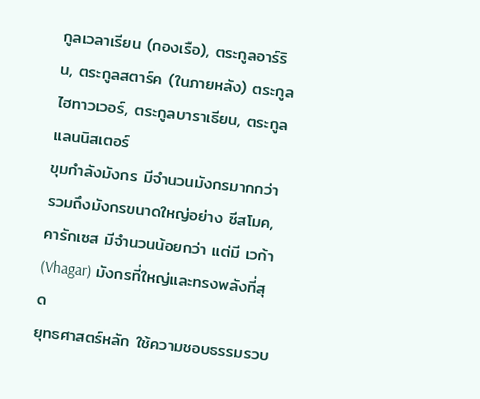กูลเวลาเรียน (กองเรือ), ตระกูลอาร์ริน, ตระกูลสตาร์ค (ในภายหลัง) ตระกูลไฮทาวเวอร์, ตระกูลบาราเธียน, ตระกูลแลนนิสเตอร์
ขุมกำลังมังกร มีจำนวนมังกรมากกว่า รวมถึงมังกรขนาดใหญ่อย่าง ซีสโมค, คารักเซส มีจำนวนน้อยกว่า แต่มี เวก้า (Vhagar) มังกรที่ใหญ่และทรงพลังที่สุด
ยุทธศาสตร์หลัก ใช้ความชอบธรรมรวบ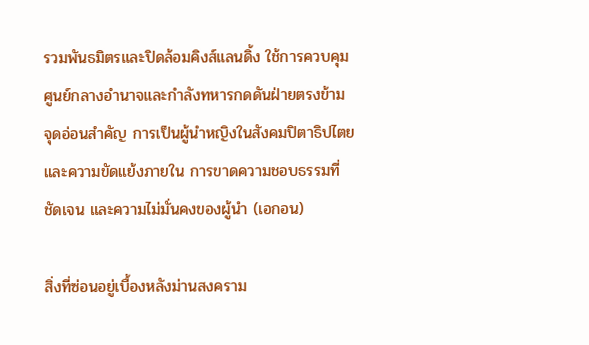รวมพันธมิตรและปิดล้อมคิงส์แลนดิ้ง ใช้การควบคุมศูนย์กลางอำนาจและกำลังทหารกดดันฝ่ายตรงข้าม
จุดอ่อนสำคัญ การเป็นผู้นำหญิงในสังคมปิตาธิปไตย และความขัดแย้งภายใน การขาดความชอบธรรมที่ชัดเจน และความไม่มั่นคงของผู้นำ (เอกอน)

สิ่งที่ซ่อนอยู่เบื้องหลังม่านสงคราม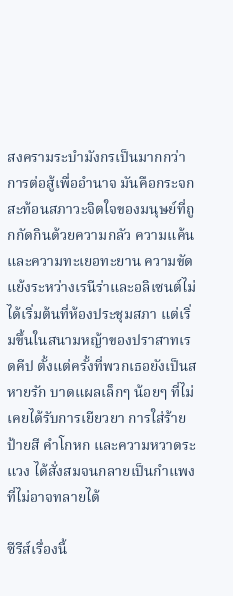สงครามระบำมังกรเป็นมากกว่าการต่อสู้เพื่ออำนาจ มันคือกระจกสะท้อนสภาวะจิตใจของมนุษย์ที่ถูกกัดกินด้วยความกลัว ความแค้น และความทะเยอทะยาน ความขัดแย้งระหว่างเรนีร่าและอลิเซนต์ไม่ได้เริ่มต้นที่ห้องประชุมสภา แต่เริ่มขึ้นในสนามหญ้าของปราสาทเรดคีป ตั้งแต่ครั้งที่พวกเธอยังเป็นสหายรัก บาดแผลเล็กๆ น้อยๆ ที่ไม่เคยได้รับการเยียวยา การใส่ร้ายป้ายสี คำโกหก และความหวาดระแวง ได้สั่งสมจนกลายเป็นกำแพงที่ไม่อาจทลายได้

ซีรีส์เรื่องนี้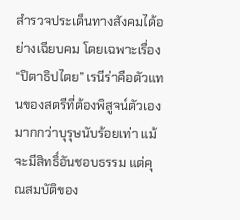สำรวจประเด็นทางสังคมได้อย่างเฉียบคม โดยเฉพาะเรื่อง “ปิตาธิปไตย” เรนีร่าคือตัวแทนของสตรีที่ต้องพิสูจน์ตัวเองมากกว่าบุรุษนับร้อยเท่า แม้จะมีสิทธิ์อันชอบธรรม แต่คุณสมบัติของ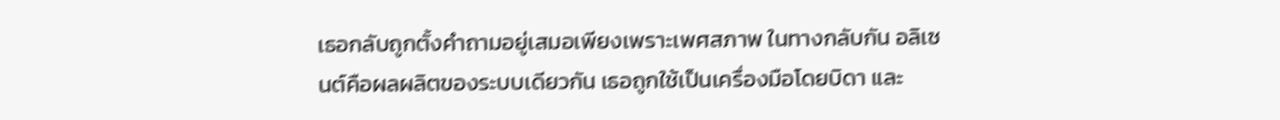เธอกลับถูกตั้งคำถามอยู่เสมอเพียงเพราะเพศสภาพ ในทางกลับกัน อลิเซนต์คือผลผลิตของระบบเดียวกัน เธอถูกใช้เป็นเครื่องมือโดยบิดา และ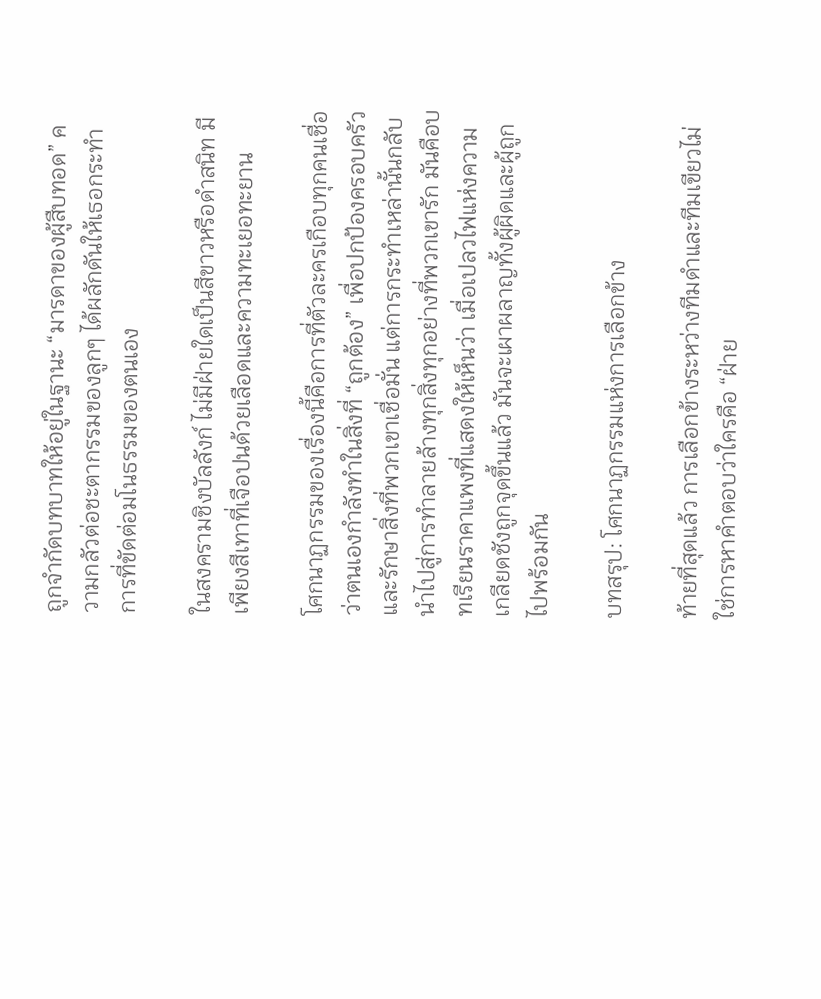ถูกจำกัดบทบาทให้อยู่ในฐานะ “มารดาของผู้สืบทอด” ความกลัวต่อชะตากรรมของลูกๆ ได้ผลักดันให้เธอกระทำการที่ขัดต่อมโนธรรมของตนเอง

ในสงครามชิงบัลลังก์ ไม่มีฝ่ายใดเป็นสีขาวหรือดำสนิท มีเพียงสีเทาที่เจือปนด้วยเลือดและความทะเยอทะยาน

โศกนาฏกรรมของเรื่องนี้คือการที่ตัวละครเกือบทุกคนเชื่อว่าตนเองกำลังทำในสิ่งที่ “ถูกต้อง” เพื่อปกป้องครอบครัวและรักษาสิ่งที่พวกเขาเชื่อมั่น แต่การกระทำเหล่านั้นกลับนำไปสู่การทำลายล้างทุกสิ่งทุกอย่างที่พวกเขารัก มันคือบทเรียนราคาแพงที่แสดงให้เห็นว่า เมื่อเปลวไฟแห่งความเกลียดชังถูกจุดขึ้นแล้ว มันจะเผาผลาญทั้งผู้ผิดและผู้ถูกไปพร้อมกัน

บทสรุป: โศกนาฏกรรมแห่งการเลือกข้าง

ท้ายที่สุดแล้ว การเลือกข้างระหว่างทีมดำและทีมเขียวไม่ใช่การหาคำตอบว่าใครคือ “ฝ่าย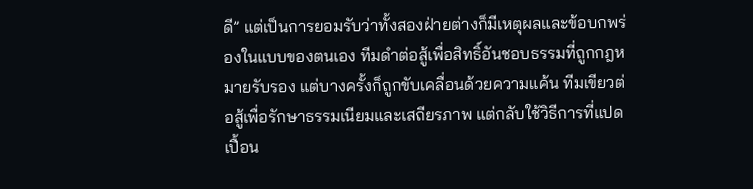ดี” แต่เป็นการยอมรับว่าทั้งสองฝ่ายต่างก็มีเหตุผลและข้อบกพร่องในแบบของตนเอง ทีมดำต่อสู้เพื่อสิทธิ์อันชอบธรรมที่ถูกกฎหมายรับรอง แต่บางครั้งก็ถูกขับเคลื่อนด้วยความแค้น ทีมเขียวต่อสู้เพื่อรักษาธรรมเนียมและเสถียรภาพ แต่กลับใช้วิธีการที่แปดเปื้อน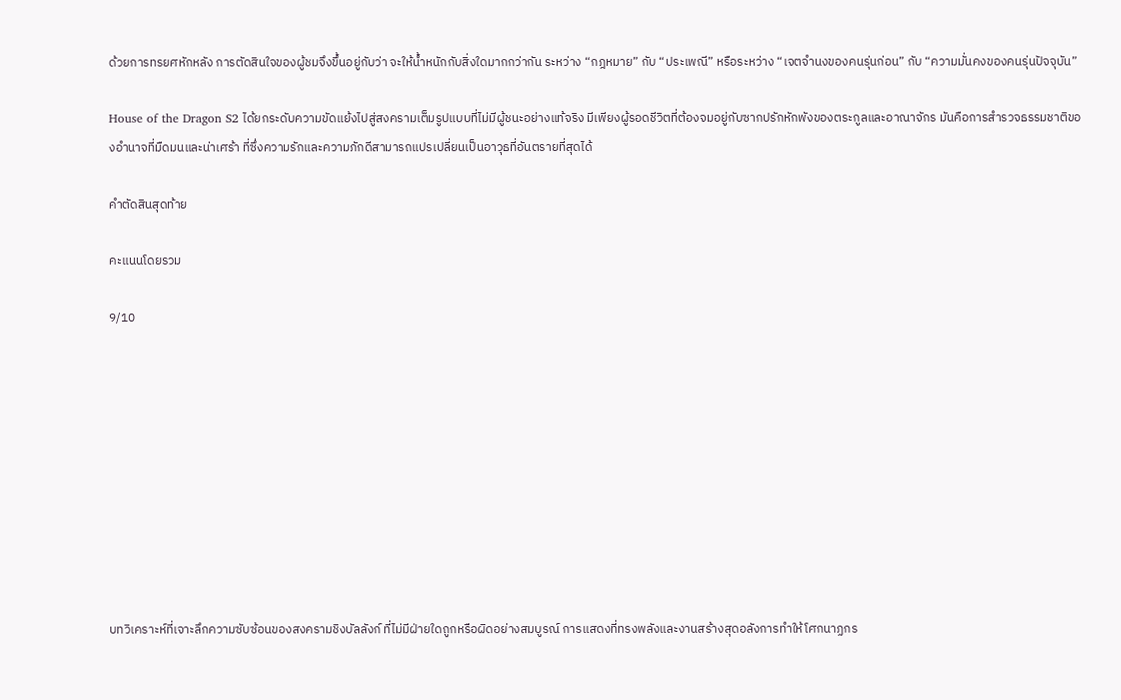ด้วยการทรยศหักหลัง การตัดสินใจของผู้ชมจึงขึ้นอยู่กับว่า จะให้น้ำหนักกับสิ่งใดมากกว่ากัน ระหว่าง “กฎหมาย” กับ “ประเพณี” หรือระหว่าง “เจตจำนงของคนรุ่นก่อน” กับ “ความมั่นคงของคนรุ่นปัจจุบัน”

House of the Dragon S2 ได้ยกระดับความขัดแย้งไปสู่สงครามเต็มรูปแบบที่ไม่มีผู้ชนะอย่างแท้จริง มีเพียงผู้รอดชีวิตที่ต้องจมอยู่กับซากปรักหักพังของตระกูลและอาณาจักร มันคือการสำรวจธรรมชาติของอำนาจที่มืดมนและน่าเศร้า ที่ซึ่งความรักและความภักดีสามารถแปรเปลี่ยนเป็นอาวุธที่อันตรายที่สุดได้

คำตัดสินสุดท้าย

คะแนนโดยรวม

9/10










บทวิเคราะห์ที่เจาะลึกความซับซ้อนของสงครามชิงบัลลังก์ ที่ไม่มีฝ่ายใดถูกหรือผิดอย่างสมบูรณ์ การแสดงที่ทรงพลังและงานสร้างสุดอลังการทำให้โศกนาฏกร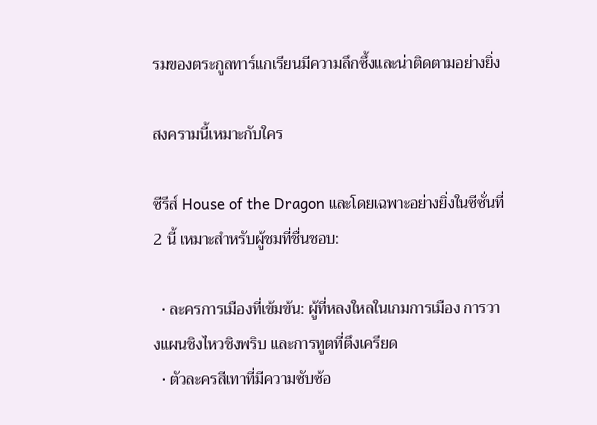รมของตระกูลทาร์แกเรียนมีความลึกซึ้งและน่าติดตามอย่างยิ่ง

สงครามนี้เหมาะกับใคร

ซีรีส์ House of the Dragon และโดยเฉพาะอย่างยิ่งในซีซั่นที่ 2 นี้ เหมาะสำหรับผู้ชมที่ชื่นชอบ:

  • ละครการเมืองที่เข้มข้น: ผู้ที่หลงใหลในเกมการเมือง การวางแผนชิงไหวชิงพริบ และการทูตที่ตึงเครียด
  • ตัวละครสีเทาที่มีความซับซ้อ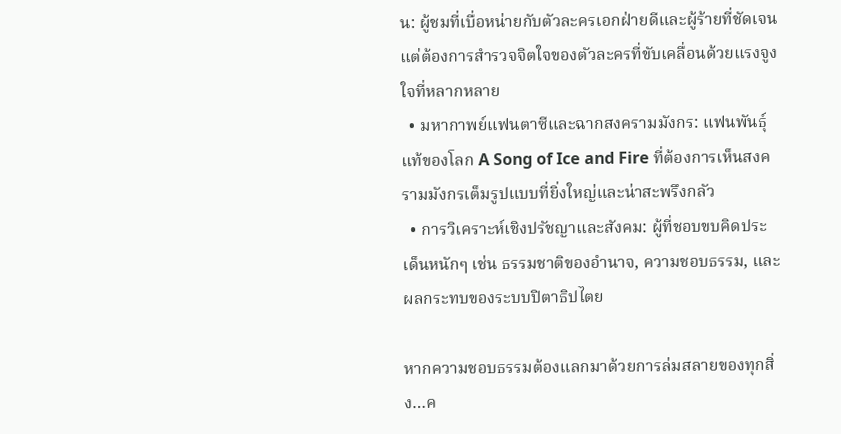น: ผู้ชมที่เบื่อหน่ายกับตัวละครเอกฝ่ายดีและผู้ร้ายที่ชัดเจน แต่ต้องการสำรวจจิตใจของตัวละครที่ขับเคลื่อนด้วยแรงจูงใจที่หลากหลาย
  • มหากาพย์แฟนตาซีและฉากสงครามมังกร: แฟนพันธุ์แท้ของโลก A Song of Ice and Fire ที่ต้องการเห็นสงครามมังกรเต็มรูปแบบที่ยิ่งใหญ่และน่าสะพรึงกลัว
  • การวิเคราะห์เชิงปรัชญาและสังคม: ผู้ที่ชอบขบคิดประเด็นหนักๆ เช่น ธรรมชาติของอำนาจ, ความชอบธรรม, และผลกระทบของระบบปิตาธิปไตย

หากความชอบธรรมต้องแลกมาด้วยการล่มสลายของทุกสิ่ง…ค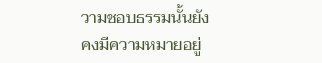วามชอบธรรมนั้นยังคงมีความหมายอยู่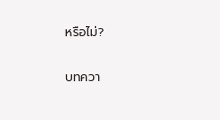หรือไม่?

บทควา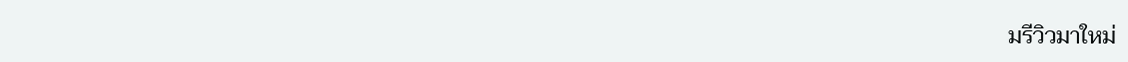มรีวิวมาใหม่